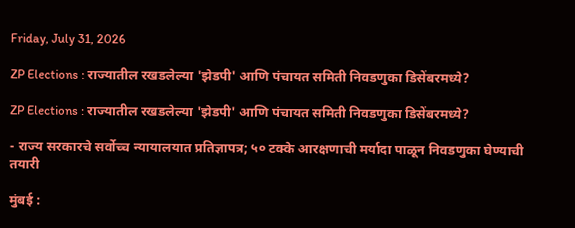Friday, July 31, 2026

ZP Elections : राज्यातील रखडलेल्या 'झेडपी' आणि पंचायत समिती निवडणुका डिसेंबरमध्ये?

ZP Elections : राज्यातील रखडलेल्या 'झेडपी' आणि पंचायत समिती निवडणुका डिसेंबरमध्ये?

- राज्य सरकारचे सर्वोच्च न्यायालयात प्रतिज्ञापत्र; ५० टक्के आरक्षणाची मर्यादा पाळून निवडणुका घेण्याची तयारी

मुंबई :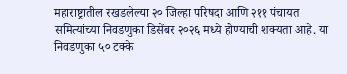महाराष्ट्रातील रखडलेल्या २० जिल्हा परिषदा आणि २११ पंचायत समित्यांच्या निवडणुका डिसेंबर २०२६ मध्ये होण्याची शक्यता आहे. या निवडणुका ५० टक्के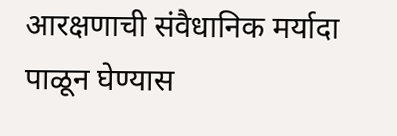आरक्षणाची संवैधानिक मर्यादा पाळून घेण्यास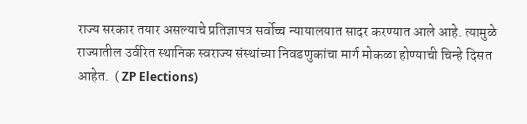राज्य सरकार तयार असल्याचे प्रतिज्ञापत्र सर्वोच्च न्यायालयात सादर करण्यात आले आहे. त्यामुळे राज्यातील उर्वरित स्थानिक स्वराज्य संस्थांच्या निवडणुकांचा मार्ग मोकळा होण्याची चिन्हे दिसत आहेत.  ( ZP Elections)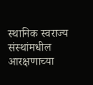स्थानिक स्वराज्य संस्थांमधील आरक्षणाच्या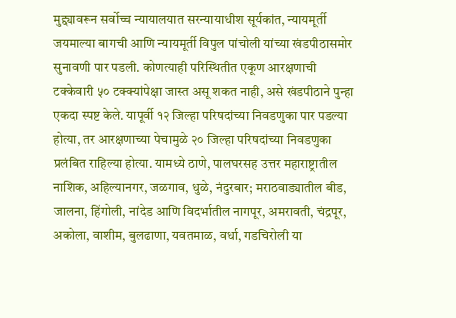मुद्द्यावरून सर्वोच्च न्यायालयात सरन्यायाधीश सूर्यकांत, न्यायमूर्ती जयमाल्या बागची आणि न्यायमूर्ती विपुल पांचोली यांच्या खंडपीठासमोर सुनावणी पार पडली. कोणत्याही परिस्थितीत एकूण आरक्षणाची टक्केवारी ५० टक्क्यांपेक्षा जास्त असू शकत नाही, असे खंडपीठाने पुन्हा एकदा स्पष्ट केले. यापूर्वी १२ जिल्हा परिषदांच्या निवडणुका पार पडल्या होत्या, तर आरक्षणाच्या पेचामुळे २० जिल्हा परिषदांच्या निवडणुका प्रलंबित राहिल्या होत्या. यामध्ये ठाणे, पालघरसह उत्तर महाराष्ट्रातील नाशिक, अहिल्यानगर, जळगाव, धुळे, नंदुरबार; मराठवाड्यातील बीड, जालना, हिंगोली, नांदेड आणि विदर्भातील नागपूर, अमरावती, चंद्रपूर, अकोला, वाशीम, बुलढाणा, यवतमाळ, वर्धा, गडचिरोली या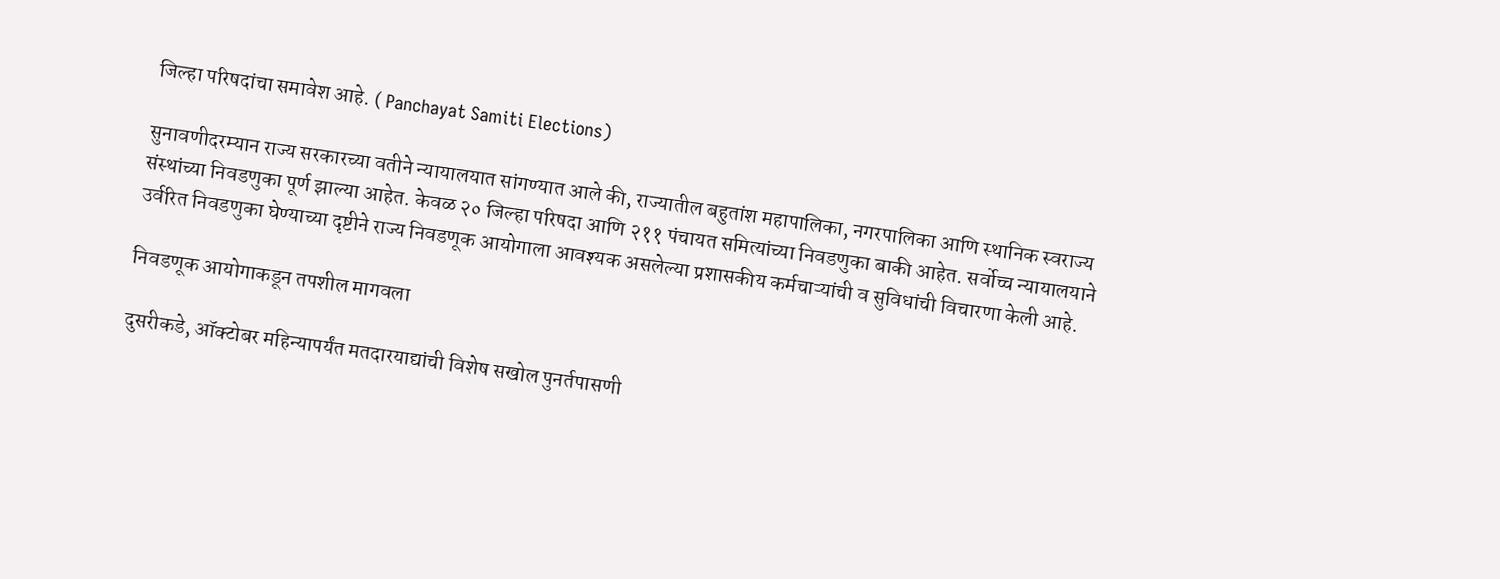जिल्हा परिषदांचा समावेश आहे. ( Panchayat Samiti Elections)

सुनावणीदरम्यान राज्य सरकारच्या वतीने न्यायालयात सांगण्यात आले की, राज्यातील बहुतांश महापालिका, नगरपालिका आणि स्थानिक स्वराज्य संस्थांच्या निवडणुका पूर्ण झाल्या आहेत. केवळ २० जिल्हा परिषदा आणि २११ पंचायत समित्यांच्या निवडणुका बाकी आहेत. सर्वोच्च न्यायालयाने उर्वरित निवडणुका घेण्याच्या दृष्टीने राज्य निवडणूक आयोगाला आवश्यक असलेल्या प्रशासकीय कर्मचाऱ्यांची व सुविधांची विचारणा केली आहे.

निवडणूक आयोगाकडून तपशील मागवला

दुसरीकडे, ऑक्टोबर महिन्यापर्यंत मतदारयाद्यांची विशेष सखोल पुनर्तपासणी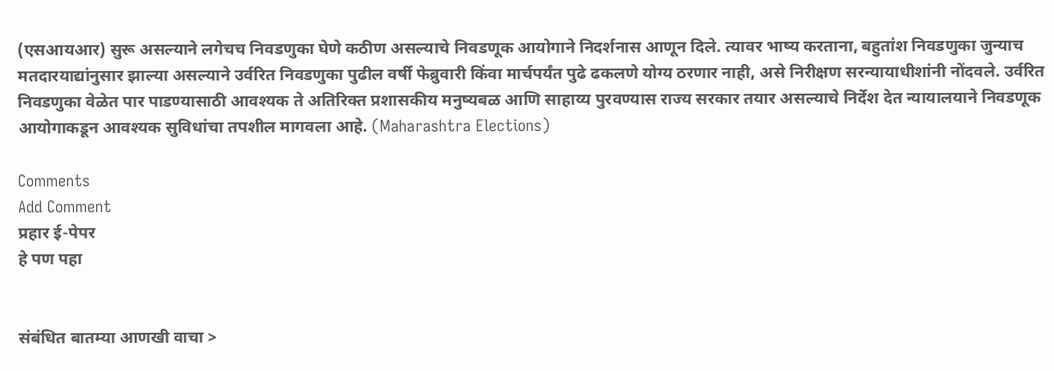(एसआयआर) सुरू असल्याने लगेचच निवडणुका घेणे कठीण असल्याचे निवडणूक आयोगाने निदर्शनास आणून दिले. त्यावर भाष्य करताना, बहुतांश निवडणुका जुन्याच मतदारयाद्यांनुसार झाल्या असल्याने उर्वरित निवडणुका पुढील वर्षी फेब्रुवारी किंवा मार्चपर्यंत पुढे ढकलणे योग्य ठरणार नाही, असे निरीक्षण सरन्यायाधीशांनी नोंदवले. उर्वरित निवडणुका वेळेत पार पाडण्यासाठी आवश्यक ते अतिरिक्त प्रशासकीय मनुष्यबळ आणि साहाय्य पुरवण्यास राज्य सरकार तयार असल्याचे निर्देश देत न्यायालयाने निवडणूक आयोगाकडून आवश्यक सुविधांचा तपशील मागवला आहे. (Maharashtra Elections)

Comments
Add Comment
प्रहार ई-पेपर
हे पण पहा


संबंधित बातम्या आणखी वाचा >